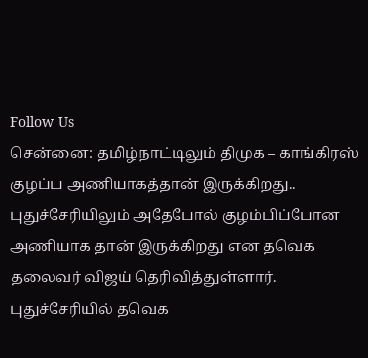Follow Us
சென்னை: தமிழ்நாட்டிலும் திமுக – காங்கிரஸ் குழப்ப அணியாகத்தான் இருக்கிறது.. புதுச்சேரியிலும் அதேபோல் குழம்பிப்போன அணியாக தான் இருக்கிறது என தவெக தலைவர் விஜய் தெரிவித்துள்ளார்.
புதுச்சேரியில் தவெக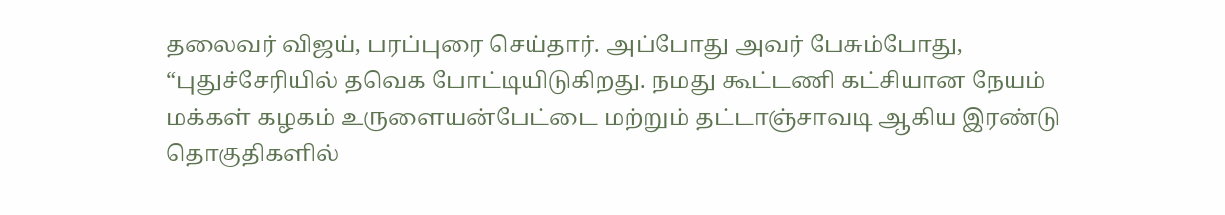தலைவர் விஜய், பரப்புரை செய்தார். அப்போது அவர் பேசும்போது, “புதுச்சேரியில் தவெக போட்டியிடுகிறது. நமது கூட்டணி கட்சியான நேயம் மக்கள் கழகம் உருளையன்பேட்டை மற்றும் தட்டாஞ்சாவடி ஆகிய இரண்டு தொகுதிகளில்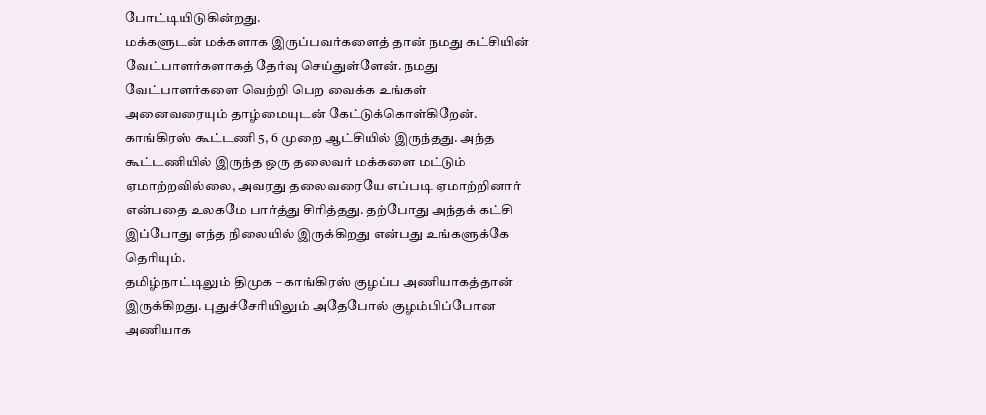போட்டியிடுகின்றது.
மக்களுடன் மக்களாக இருப்பவர்களைத் தான் நமது கட்சியின் வேட்பாளர்களாகத் தேர்வு செய்துள்ளேன். நமது வேட்பாளர்களை வெற்றி பெற வைக்க உங்கள் அனைவரையும் தாழ்மையுடன் கேட்டுக்கொள்கிறேன். காங்கிரஸ் கூட்டணி 5, 6 முறை ஆட்சியில் இருந்தது. அந்த கூட்டணியில் இருந்த ஒரு தலைவர் மக்களை மட்டும் ஏமாற்றவில்லை, அவரது தலைவரையே எப்படி ஏமாற்றினார் என்பதை உலகமே பார்த்து சிரித்தது. தற்போது அந்தக் கட்சி இப்போது எந்த நிலையில் இருக்கிறது என்பது உங்களுக்கே தெரியும்.
தமிழ்நாட்டிலும் திமுக – காங்கிரஸ் குழப்ப அணியாகத்தான் இருக்கிறது. புதுச்சேரியிலும் அதேபோல் குழம்பிப்போன அணியாக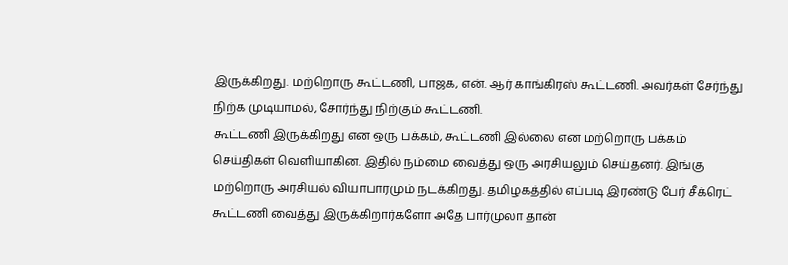இருக்கிறது. மற்றொரு கூட்டணி, பாஜக, என். ஆர் காங்கிரஸ் கூட்டணி. அவர்கள் சேர்ந்து நிற்க முடியாமல், சோர்ந்து நிற்கும் கூட்டணி.
கூட்டணி இருக்கிறது என ஒரு பக்கம், கூட்டணி இல்லை என மற்றொரு பக்கம் செய்திகள் வெளியாகின. இதில் நம்மை வைத்து ஒரு அரசியலும் செய்தனர். இங்கு மற்றொரு அரசியல் வியாபாரமும் நடக்கிறது. தமிழகத்தில் எப்படி இரண்டு பேர் சீக்ரெட் கூட்டணி வைத்து இருக்கிறார்களோ அதே பார்முலா தான்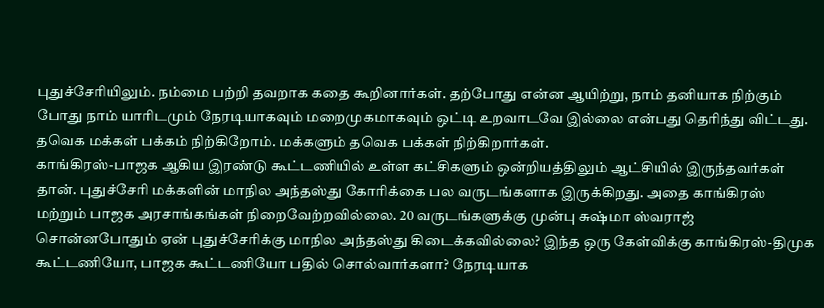புதுச்சேரியிலும். நம்மை பற்றி தவறாக கதை கூறினார்கள். தற்போது என்ன ஆயிற்று, நாம் தனியாக நிற்கும் போது நாம் யாரிடமும் நேரடியாகவும் மறைமுகமாகவும் ஒட்டி உறவாடவே இல்லை என்பது தெரிந்து விட்டது. தவெக மக்கள் பக்கம் நிற்கிறோம். மக்களும் தவெக பக்கள் நிற்கிறார்கள்.
காங்கிரஸ்-பாஜக ஆகிய இரண்டு கூட்டணியில் உள்ள கட்சிகளும் ஒன்றியத்திலும் ஆட்சியில் இருந்தவர்கள் தான். புதுச்சேரி மக்களின் மாநில அந்தஸ்து கோரிக்கை பல வருடங்களாக இருக்கிறது. அதை காங்கிரஸ் மற்றும் பாஜக அரசாங்கங்கள் நிறைவேற்றவில்லை. 20 வருடங்களுக்கு முன்பு சுஷ்மா ஸ்வராஜ் சொன்னபோதும் ஏன் புதுச்சேரிக்கு மாநில அந்தஸ்து கிடைக்கவில்லை? இந்த ஒரு கேள்விக்கு காங்கிரஸ்-திமுக கூட்டணியோ, பாஜக கூட்டணியோ பதில் சொல்வார்களா? நேரடியாக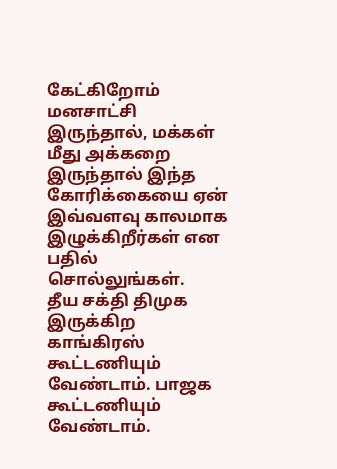கேட்கிறோம் மனசாட்சி இருந்தால், மக்கள் மீது அக்கறை இருந்தால் இந்த கோரிக்கையை ஏன் இவ்வளவு காலமாக இழுக்கிறீர்கள் என பதில் சொல்லுங்கள்.
தீய சக்தி திமுக இருக்கிற காங்கிரஸ் கூட்டணியும் வேண்டாம். பாஜக கூட்டணியும் வேண்டாம்.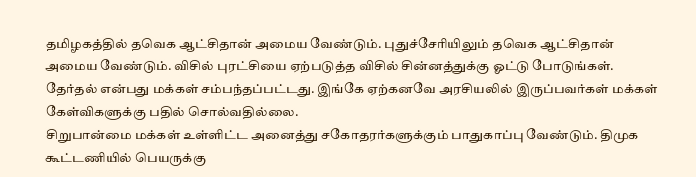தமிழகத்தில் தவெக ஆட்சிதான் அமைய வேண்டும். புதுச்சேரியிலும் தவெக ஆட்சிதான் அமைய வேண்டும். விசில் புரட்சியை ஏற்படுத்த விசில் சின்னத்துக்கு ஓட்டு போடுங்கள். தேர்தல் என்பது மக்கள் சம்பந்தப்பட்டது. இங்கே ஏற்கனவே அரசியலில் இருப்பவர்கள் மக்கள் கேள்விகளுக்கு பதில் சொல்வதில்லை.
சிறுபான்மை மக்கள் உள்ளிட்ட அனைத்து சகோதரர்களுக்கும் பாதுகாப்பு வேண்டும். திமுக கூட்டணியில் பெயருக்கு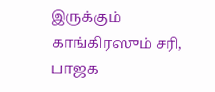இருக்கும் காங்கிரஸும் சரி, பாஜக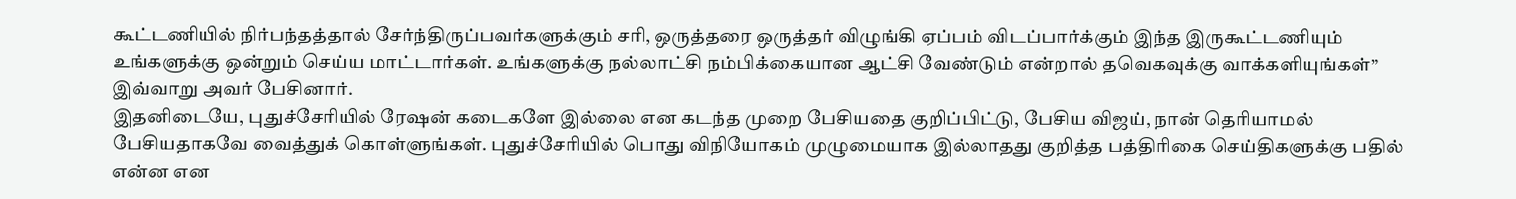கூட்டணியில் நிர்பந்தத்தால் சேர்ந்திருப்பவர்களுக்கும் சரி, ஒருத்தரை ஒருத்தர் விழுங்கி ஏப்பம் விடப்பார்க்கும் இந்த இருகூட்டணியும் உங்களுக்கு ஒன்றும் செய்ய மாட்டார்கள். உங்களுக்கு நல்லாட்சி நம்பிக்கையான ஆட்சி வேண்டும் என்றால் தவெகவுக்கு வாக்களியுங்கள்” இவ்வாறு அவர் பேசினார்.
இதனிடையே, புதுச்சேரியில் ரேஷன் கடைகளே இல்லை என கடந்த முறை பேசியதை குறிப்பிட்டு, பேசிய விஜய், நான் தெரியாமல் பேசியதாகவே வைத்துக் கொள்ளுங்கள். புதுச்சேரியில் பொது விநியோகம் முழுமையாக இல்லாதது குறித்த பத்திரிகை செய்திகளுக்கு பதில் என்ன என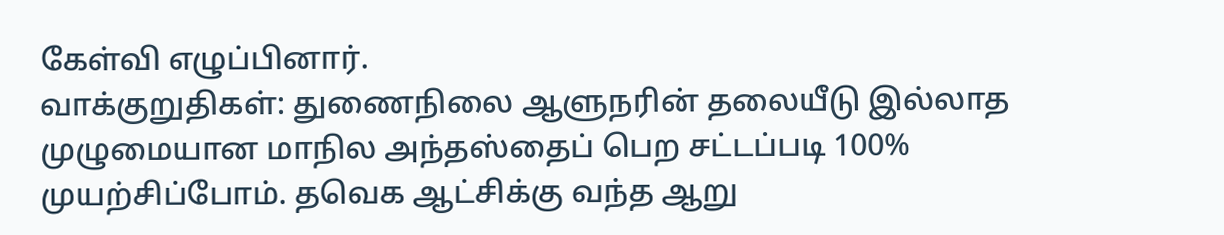கேள்வி எழுப்பினார்.
வாக்குறுதிகள்: துணைநிலை ஆளுநரின் தலையீடு இல்லாத முழுமையான மாநில அந்தஸ்தைப் பெற சட்டப்படி 100% முயற்சிப்போம். தவெக ஆட்சிக்கு வந்த ஆறு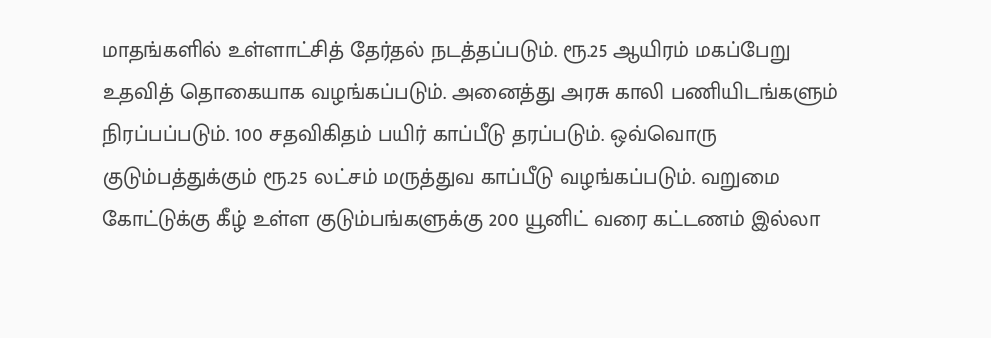மாதங்களில் உள்ளாட்சித் தேர்தல் நடத்தப்படும். ரூ.25 ஆயிரம் மகப்பேறு உதவித் தொகையாக வழங்கப்படும். அனைத்து அரசு காலி பணியிடங்களும் நிரப்பப்படும். 100 சதவிகிதம் பயிர் காப்பீடு தரப்படும். ஒவ்வொரு குடும்பத்துக்கும் ரூ.25 லட்சம் மருத்துவ காப்பீடு வழங்கப்படும். வறுமை கோட்டுக்கு கீழ் உள்ள குடும்பங்களுக்கு 200 யூனிட் வரை கட்டணம் இல்லா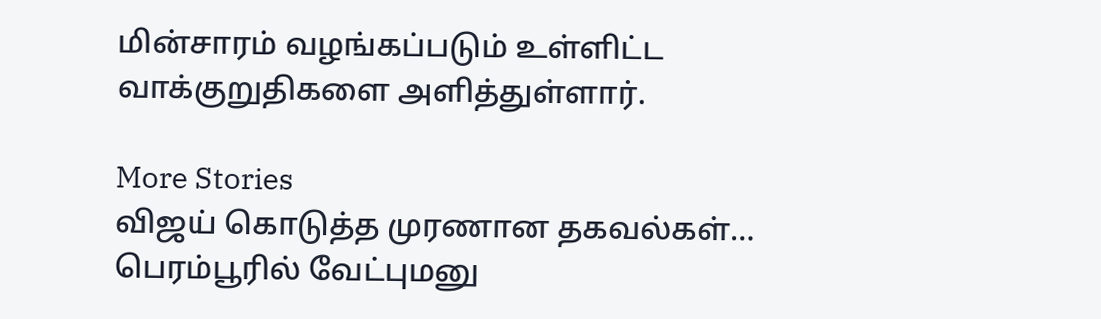மின்சாரம் வழங்கப்படும் உள்ளிட்ட வாக்குறுதிகளை அளித்துள்ளார்.

More Stories
விஜய் கொடுத்த முரணான தகவல்கள்… பெரம்பூரில் வேட்புமனு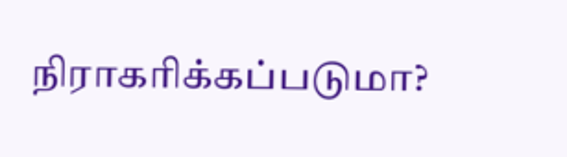நிராகரிக்கப்படுமா?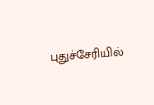புதுச்சேரியில்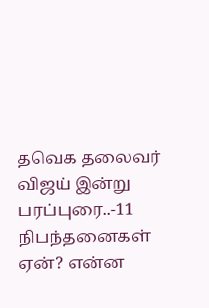தவெக தலைவர் விஜய் இன்று பரப்புரை..-11 நிபந்தனைகள் ஏன்? என்ன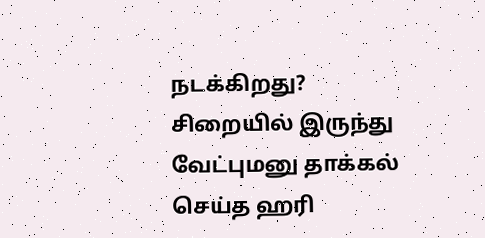நடக்கிறது?
சிறையில் இருந்து வேட்புமனு தாக்கல் செய்த ஹரி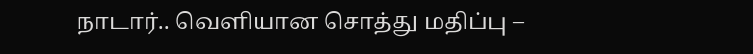நாடார்.. வெளியான சொத்து மதிப்பு –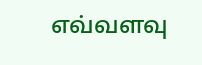எவ்வளவு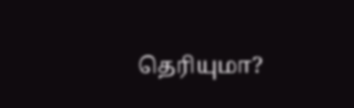தெரியுமா?